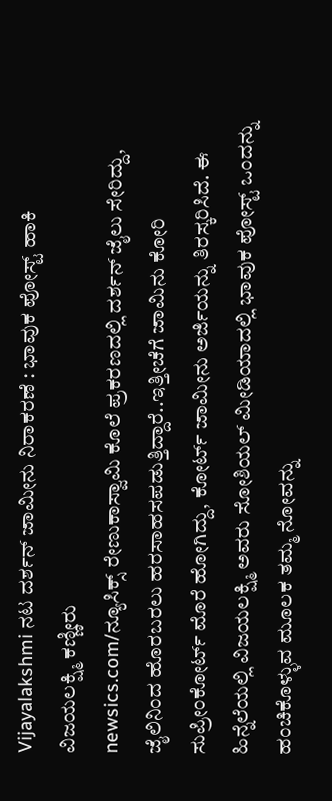Vijayalakshmi ನಟ ದರ್ಶನ್ ಜಾಮೀನು ನಿರಾಕರಣೆ : ಭಾವುಕ ಪೋಸ್ಟ್ ಹಾಕಿ ವಿಜಯಲಕ್ಷ್ಮಿ ಕಣ್ಣೀರು
newsics.com/ನ್ಯೂಸಿಕ್ಸ್ ರೇಣುಕಾಸ್ವಾಮಿ ಕೊಲೆ ಪ್ರಕರಣದಲ್ಲಿ ದರ್ಶನ್ ಜೈಲು ಸೇರಿದ್ದು, ಜೈಲಿನಿಂದ ಹೊರಬರಲು ಹರಸಾಹಸಪಡುತ್ತಿದ್ದಾರೆ..ಇತ್ತೀಚೆಗೆ ಜಾಮಿನು ಕೋರಿ ಸುಪ್ರೀಂಕೋರ್ಟ್ ಮೊರೆ ಹೋಗಿದ್ದು, ಕೋರ್ಟ್ ಜಾಮೀನು ಅರ್ಜಿಯನ್ನು ತಿರಸ್ಕರಿಸಿದೆ. ಈ ಹಿನ್ನೆಲೆಯಲ್ಲಿ ವಿಜಯಲಕ್ಷ್ಮಿ ಅವರು ಸೋಶಿಯಲ್ ಮೀಡಿಯಾದಲ್ಲಿ ಭಾವುಕ ಪೋಸ್ಟ್ ಒಂದನ್ನು ಹಂಚಿಕೊಳ್ಳುವ ಮೂಲಕ ತಮ್ಮ ನೋವನ್ನು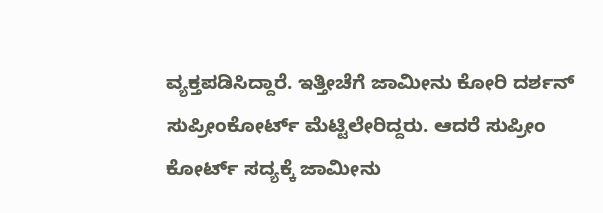ವ್ಯಕ್ತಪಡಿಸಿದ್ದಾರೆ. ಇತ್ತೀಚೆಗೆ ಜಾಮೀನು ಕೋರಿ ದರ್ಶನ್ ಸುಪ್ರೀಂಕೋರ್ಟ್ ಮೆಟ್ಟಿಲೇರಿದ್ದರು. ಆದರೆ ಸುಪ್ರೀಂ ಕೋರ್ಟ್ ಸದ್ಯಕ್ಕೆ ಜಾಮೀನು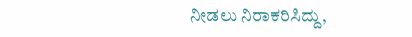ನೀಡಲು ನಿರಾಕರಿಸಿದ್ದು,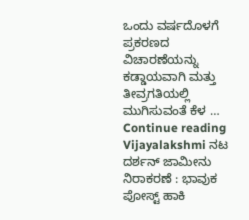ಒಂದು ವರ್ಷದೊಳಗೆ ಪ್ರಕರಣದ ವಿಚಾರಣೆಯನ್ನು ಕಡ್ಡಾಯವಾಗಿ ಮತ್ತು ತೀವ್ರಗತಿಯಲ್ಲಿ ಮುಗಿಸುವಂತೆ ಕೆಳ … Continue reading Vijayalakshmi ನಟ ದರ್ಶನ್ ಜಾಮೀನು ನಿರಾಕರಣೆ : ಭಾವುಕ ಪೋಸ್ಟ್ ಹಾಕಿ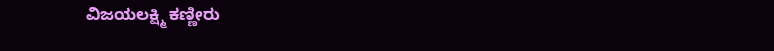ವಿಜಯಲಕ್ಷ್ಮಿ ಕಣ್ಣೀರು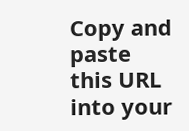Copy and paste this URL into your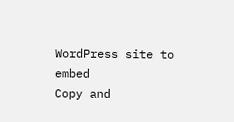WordPress site to embed
Copy and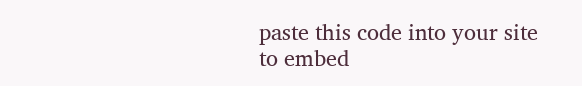paste this code into your site to embed